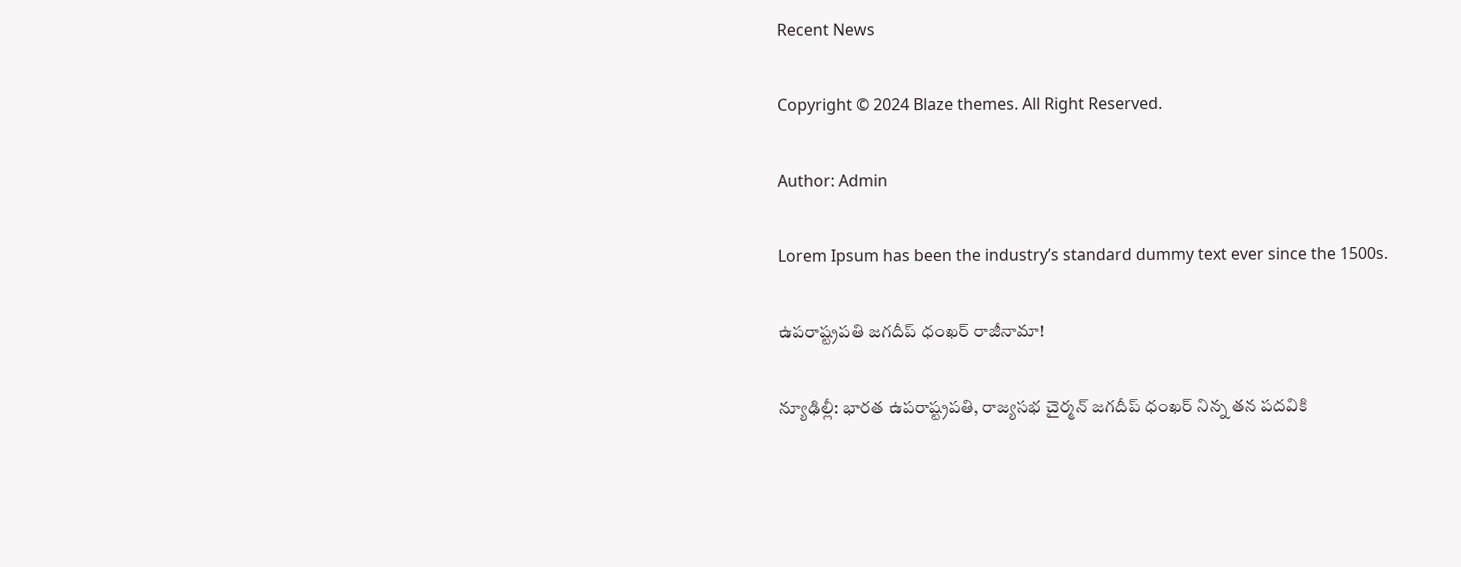Recent News

Copyright © 2024 Blaze themes. All Right Reserved.

Author: Admin

Lorem Ipsum has been the industry’s standard dummy text ever since the 1500s.

ఉపరాష్ట్రపతి జగదీప్ ధంఖర్ రాజీనామా!

న్యూఢిల్లీ: భారత ఉపరాష్ట్రపతి, రాజ్యసభ చైర్మన్ జగదీప్ ధంఖర్ నిన్న తన పదవికి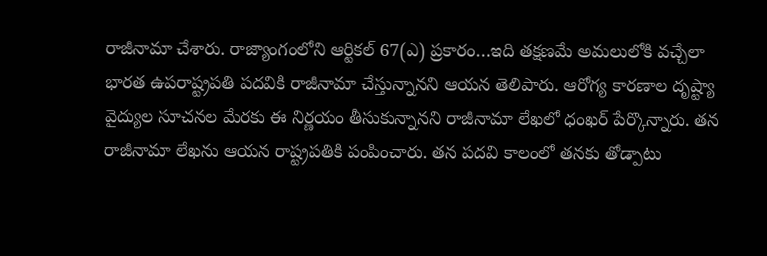రాజీనామా చేశారు. రాజ్యాంగంలోని ఆర్టికల్ 67(ఎ) ప్రకారం…ఇది తక్షణమే అమలులోకి వచ్చేలా భారత ఉపరాష్ట్రపతి పదవికి రాజీనామా చేస్తున్నానని ఆయన తెలిపారు. ఆరోగ్య కారణాల దృష్ట్యా వైద్యుల సూచనల మేరకు ఈ నిర్ణయం తీసుకున్నానని రాజీనామా లేఖలో ధంఖర్ పేర్కొన్నారు. తన రాజీనామా లేఖను ఆయన రాష్ట్రపతికి పంపించారు. తన పదవి కాలంలో తనకు తోడ్పాటు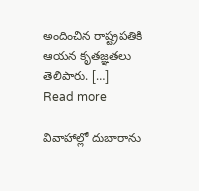అందించిన రాష్ట్రపతికి ఆయన కృతజ్ఞతలు తెలిపారు. […]
Read more

వివాహాల్లో దుబారాను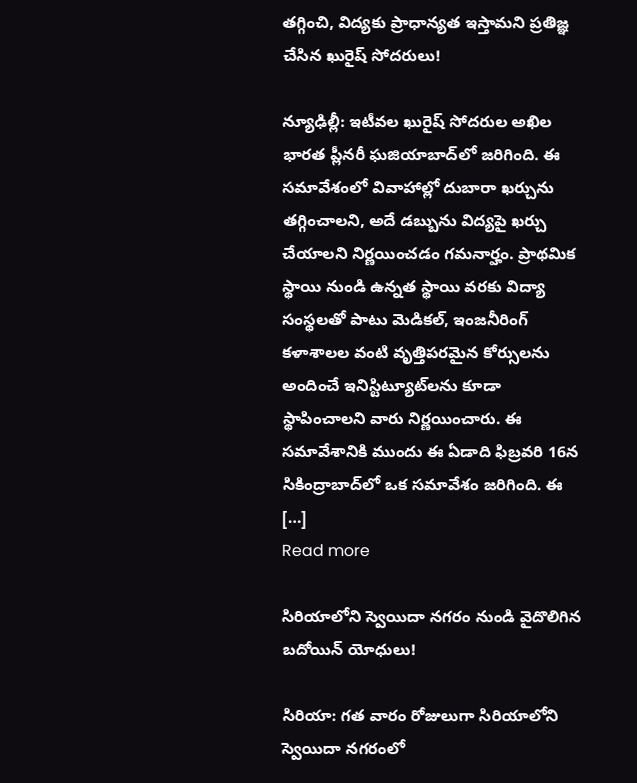తగ్గించి, విద్యకు ప్రాధాన్యత ఇస్తామని ప్రతిజ్ఞ చేసిన ఖురైష్ సోదరులు!

న్యూఢిల్లీ: ఇటీవల ఖురైష్‌ సోదరుల అఖిల భారత ప్లీనరీ ఘజియాబాద్‌లో జరిగింది. ఈ సమావేశంలో వివాహాల్లో దుబారా ఖర్చును తగ్గించాలని, అదే డబ్బును విద్యపై ఖర్చు చేయాలని నిర్ణయించడం గమనార్హం. ప్రాథమిక స్థాయి నుండి ఉన్నత స్థాయి వరకు విద్యా సంస్థలతో పాటు మెడికల్‌, ఇంజనీరింగ్ కళాశాలల వంటి వృత్తిపరమైన కోర్సులను అందించే ఇనిస్టిట్యూట్‌లను కూడా స్థాపించాలని వారు నిర్ణయించారు. ఈ సమావేశానికి ముందు ఈ ఏడాది ఫిబ్రవరి 16న సికింద్రాబాద్‌లో ఒక సమావేశం జరిగింది. ఈ […]
Read more

సిరియాలోని స్వెయిదా నగరం నుండి వైదొలిగిన బదోయిన్ యోధులు!

సిరియా: గత వారం రోజులుగా సిరియాలోని స్వెయిదా నగరంలో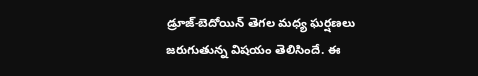డ్రూజ్‌-బెదోయిన్‌ తెగల మధ్య ఘర్షణలు జరుగుతున్న విషయం తెలిసిందే. ఈ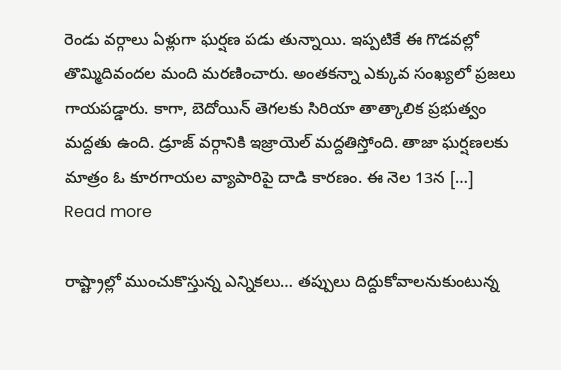రెండు వర్గాలు ఏళ్లుగా ఘర్షణ పడు తున్నాయి. ఇప్పటికే ఈ గొడవల్లో తొమ్మిదివందల మంది మరణించారు. అంతకన్నా ఎక్కువ సంఖ్యలో ప్రజలు గాయపడ్డారు. కాగా, బెదోయిన్ తెగలకు సిరియా తాత్కాలిక ప్రభుత్వం మద్దతు ఉంది. డ్రూజ్‌ వర్గానికి ఇజ్రాయెల్ మద్దతిస్తోంది. తాజా ఘర్షణలకు మాత్రం ఓ కూరగాయల వ్యాపారిపై దాడి కారణం. ఈ నెల 13న […]
Read more

రాష్ట్రాల్లో ముంచుకొస్తున్న ఎన్నికలు… తప్పులు దిద్దుకోవాలనుకుంటున్న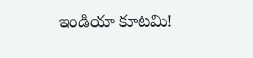ఇండియా కూటమి!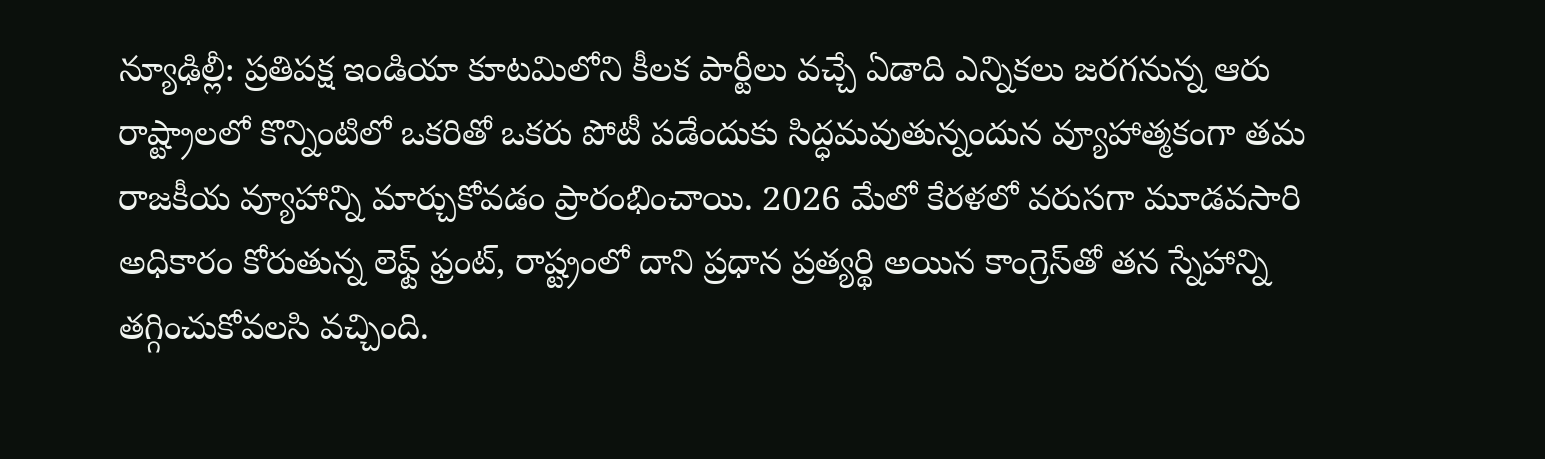న్యూఢిల్లీ: ప్రతిపక్ష ఇండియా కూటమిలోని కీలక పార్టీలు వచ్చే ఏడాది ఎన్నికలు జరగనున్న ఆరు రాష్ట్రాలలో కొన్నింటిలో ఒకరితో ఒకరు పోటీ పడేందుకు సిద్ధమవుతున్నందున వ్యూహాత్మకంగా తమ రాజకీయ వ్యూహాన్ని మార్చుకోవడం ప్రారంభించాయి. 2026 మేలో కేరళలో వరుసగా మూడవసారి అధికారం కోరుతున్న లెఫ్ట్ ఫ్రంట్, రాష్ట్రంలో దాని ప్రధాన ప్రత్యర్థి అయిన కాంగ్రెస్‌తో తన స్నేహాన్ని తగ్గించుకోవలసి వచ్చింది.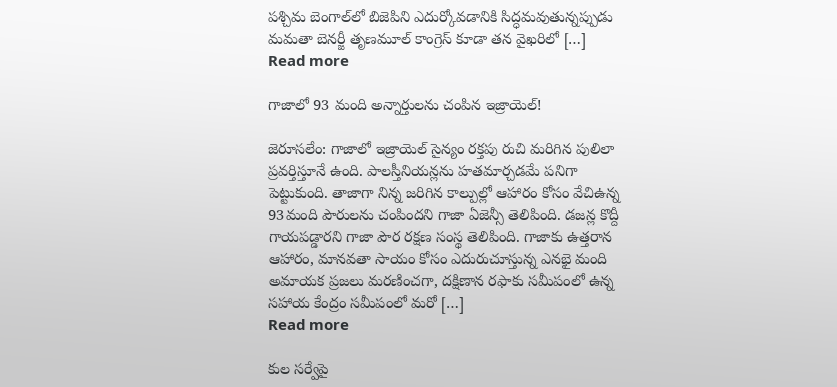పశ్చిమ బెంగాల్‌లో బిజెపిని ఎదుర్కోవడానికి సిద్ధమవుతున్నప్పుడు మమతా బెనర్జీ తృణమూల్ కాంగ్రెస్ కూడా తన వైఖరిలో […]
Read more

గాజాలో 93 మంది అన్నార్తులను చంపిన ఇజ్రాయెల్!

జెరూసలేం: గాజాలో ఇజ్రాయెల్‌ సైన్యం రక్తపు రుచి మరిగిన పులిలా ప్రవర్తిస్తూనే ఉంది. పాలస్తీనియన్లను హతమార్చడమే పనిగా పెట్టుకుంది. తాజాగా నిన్న జరిగిన కాల్పుల్లో ఆహారం కోసం వేచిఉన్న 93మంది పౌరులను చంపిందని గాజా ఏజెన్సీ తెలిపింది. డజన్ల కొద్దీ గాయపడ్డారని గాజా పౌర రక్షణ సంస్థ తెలిపింది. గాజాకు ఉత్తరాన ఆహారం, మానవతా సాయం కోసం ఎదురుచూస్తున్న ఎనభై మంది అమాయక ప్రజలు మరణించగా, దక్షిణాన రఫాకు సమీపంలో ఉన్న సహాయ కేంద్రం సమీపంలో మరో […]
Read more

కుల సర్వేపై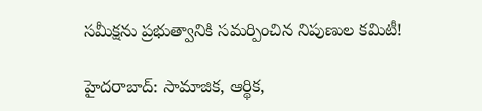సమీక్షను ప్రభుత్వానికి సమర్పించిన నిపుణుల కమిటీ!

హైదరాబాద్: సామాజిక, ఆర్థిక,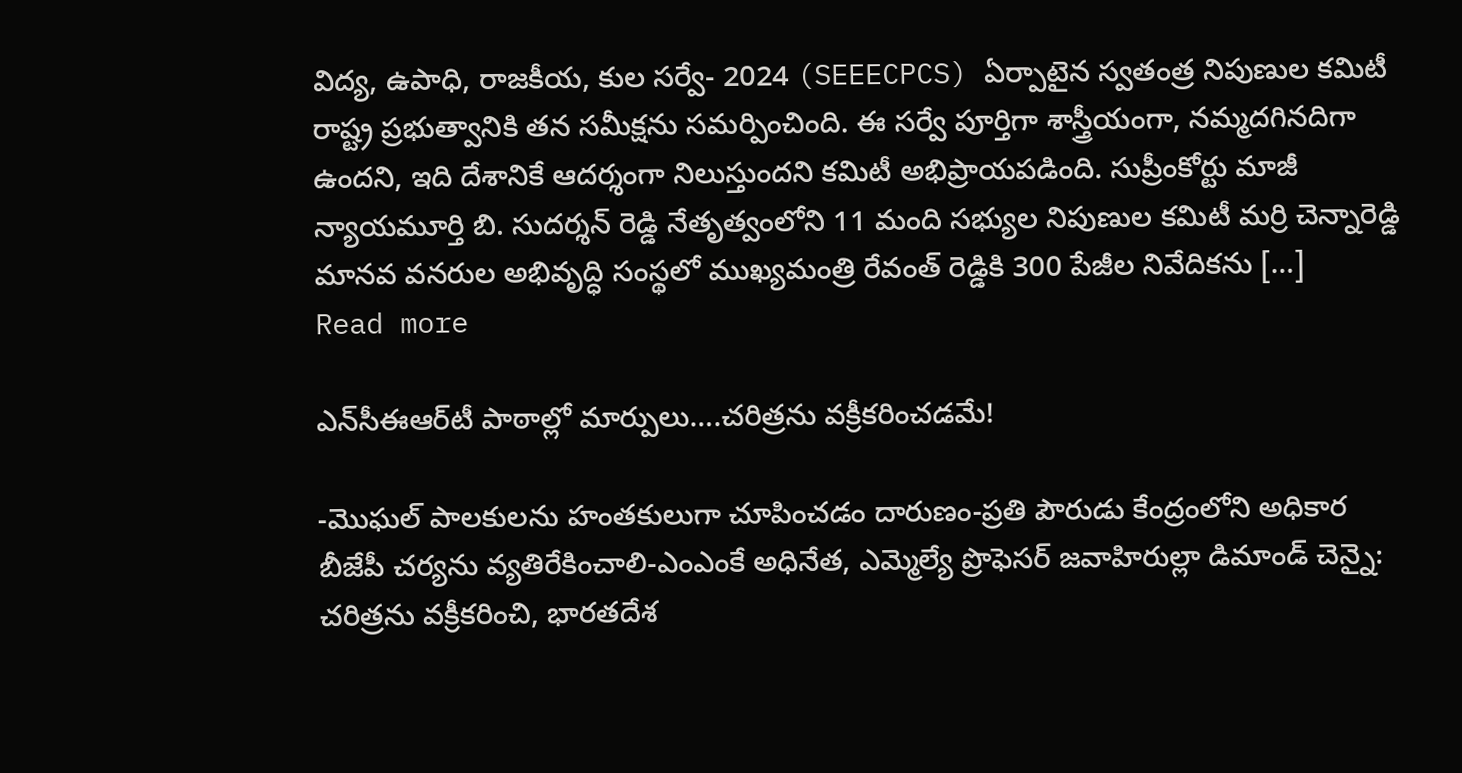విద్య, ఉపాధి, రాజకీయ, కుల సర్వే- 2024 (SEEECPCS) ఏర్పాటైన స్వతంత్ర నిపుణుల కమిటీ రాష్ట్ర ప్రభుత్వానికి తన సమీక్షను సమర్పించింది. ఈ సర్వే పూర్తిగా శాస్త్రీయంగా, నమ్మదగినదిగా ఉందని, ఇది దేశానికే ఆదర్శంగా నిలుస్తుందని కమిటీ అభిప్రాయపడింది. సుప్రీంకోర్టు మాజీ న్యాయమూర్తి బి. సుదర్శన్ రెడ్డి నేతృత్వంలోని 11 మంది సభ్యుల నిపుణుల కమిటీ మర్రి చెన్నారెడ్డి మానవ వనరుల అభివృద్ధి సంస్థలో ముఖ్యమంత్రి రేవంత్ రెడ్డికి 300 పేజీల నివేదికను […]
Read more

ఎన్‌సీఈఆర్‌టీ పాఠాల్లో మార్పులు….చరిత్రను వక్రీకరించడమే!

-మొఘల్ పాలకులను హంతకులుగా చూపించడం దారుణం-ప్రతి పౌరుడు కేంద్రంలోని అధికార బీజేపీ చర్యను వ్యతిరేకించాలి-ఎంఎంకే అధినేత, ఎమ్మెల్యే ప్రొఫెసర్ జవాహిరుల్లా డిమాండ్ చెన్నై: చరిత్రను వక్రీకరించి, భారతదేశ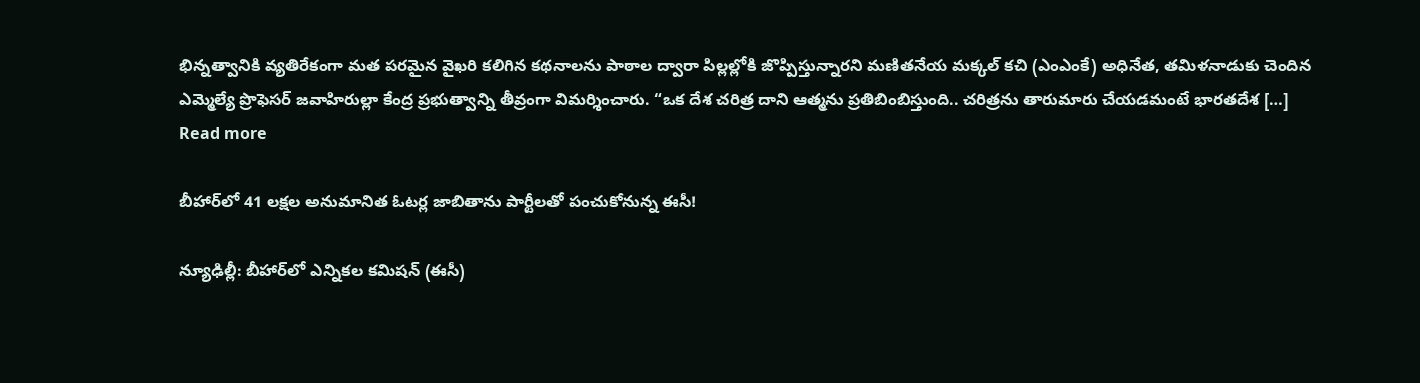భిన్నత్వానికి వ్యతిరేకంగా మత పరమైన వైఖరి కలిగిన కథనాలను పాఠాల ద్వారా పిల్లల్లోకి జొప్పిస్తున్నారని మణితనేయ మక్కల్ కచి (ఎంఎంకే) అధినేత, తమిళనాడుకు చెందిన ఎమ్మెల్యే ప్రొఫెసర్ జవాహిరుల్లా కేంద్ర ప్రభుత్వాన్ని తీవ్రంగా విమర్శించారు. “ఒక దేశ చరిత్ర దాని ఆత్మను ప్రతిబింబిస్తుంది.. చరిత్రను తారుమారు చేయడమంటే భారతదేశ […]
Read more

బీహార్‌లో 41 లక్షల అనుమానిత ఓటర్ల జాబితాను పార్టీలతో పంచుకోనున్న ఈసీ!

న్యూఢిల్లీ: బీహార్‌లో ఎన్నికల కమిషన్‌ (ఈసీ)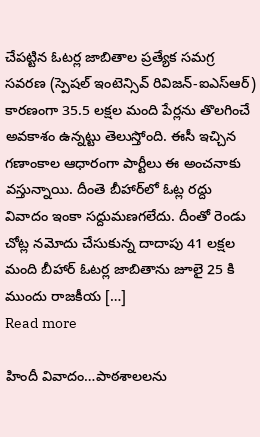చేపట్టిన ఓటర్ల జాబితాల ప్రత్యేక సమగ్ర సవరణ (స్పెషల్‌ ఇంటెన్సివ్‌ రివిజన్‌-ఐఎస్ఆర్‌) కారణంగా 35.5 లక్షల మంది పేర్లను తొలగించే అవకాశం ఉన్నట్టు తెలుస్తోంది. ఈసీ ఇచ్చిన గణాంకాల ఆధారంగా పార్టీలు ఈ అంచనాకు వస్తున్నాయి. దీంతె బీహార్‌లో ఓట్ల రద్దు వివాదం ఇంకా సద్దుమణగలేదు. దీంతో రెండు చోట్ల నమోదు చేసుకున్న దాదాపు 41 లక్షల మంది బీహార్ ఓటర్ల జాబితాను జూలై 25 కి ముందు రాజకీయ […]
Read more

హిందీ వివాదం…పాఠశాలలను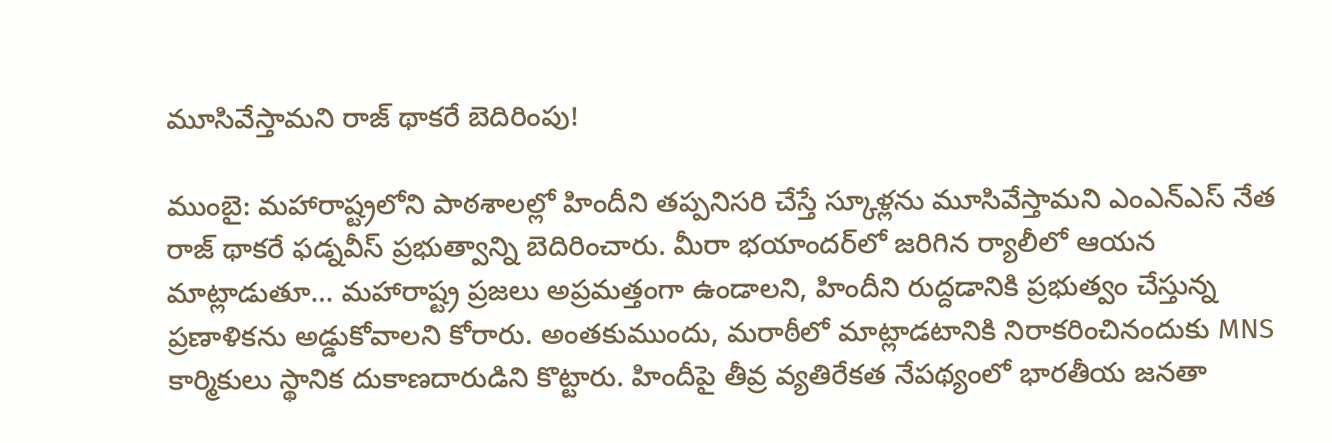మూసివేస్తామని రాజ్ థాకరే బెదిరింపు!

ముంబై: మహారాష్ట్రలోని పాఠశాలల్లో హిందీని తప్పనిసరి చేస్తే స్కూళ్లను మూసివేస్తామని ఎంఎన్‌ఎస్‌ నేత రాజ్‌ థాకరే ఫడ్నవీస్‌ ప్రభుత్వాన్ని బెదిరించారు. మీరా భయాందర్‌లో జరిగిన ర్యాలీలో ఆయన మాట్లాడుతూ… మహారాష్ట్ర ప్రజలు అప్రమత్తంగా ఉండాలని, హిందీని రుద్దడానికి ప్రభుత్వం చేస్తున్న ప్రణాళికను అడ్డుకోవాలని కోరారు. అంతకుముందు, మరాఠీలో మాట్లాడటానికి నిరాకరించినందుకు MNS కార్మికులు స్థానిక దుకాణదారుడిని కొట్టారు. హిందీపై తీవ్ర వ్యతిరేకత నేపథ్యంలో భారతీయ జనతా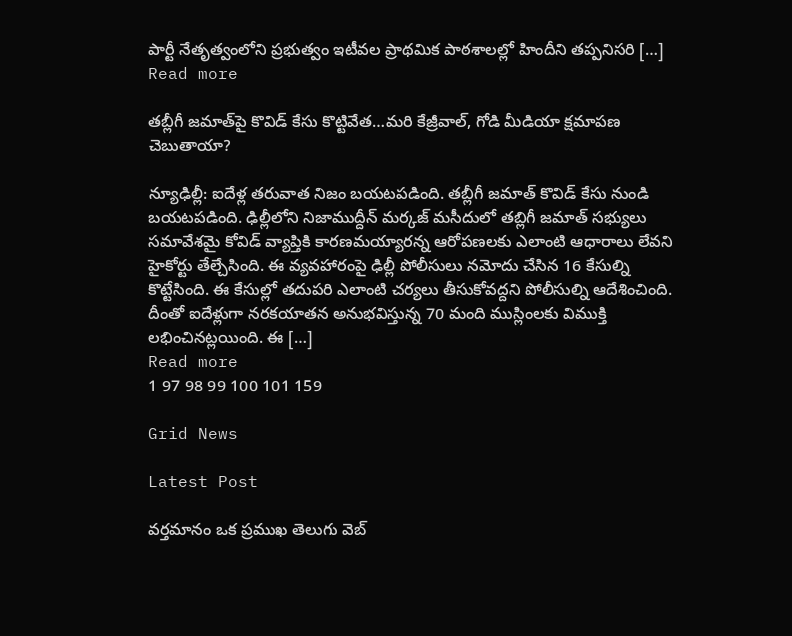పార్టీ నేతృత్వంలోని ప్రభుత్వం ఇటీవల ప్రాథమిక పాఠశాలల్లో హిందీని తప్పనిసరి […]
Read more

తబ్లీగీ జమాత్‌పై కొవిడ్‌ కేసు కొట్టివేత…మరి కేజ్రీవాల్, గోడి మీడియా క్షమాపణ చెబుతాయా?

న్యూఢిల్లీ: ఐదేళ్ల తరువాత నిజం బయటపడింది. తబ్లీగీ జమాత్ కొవిడ్‌ కేసు నుండి బయటపడింది. ఢిల్లీలోని నిజాముద్దీన్‌ మర్కజ్‌ మసీదులో తబ్లిగీ జమాత్ సభ్యులు సమావేశమై కోవిడ్ వ్యాప్తికి కారణమయ్యారన్న ఆరోపణలకు ఎలాంటి ఆధారాలు లేవని హైకోర్టు తేల్చేసింది. ఈ వ్యవహారంపై ఢిల్లీ పోలీసులు నమోదు చేసిన 16 కేసుల్ని కొట్టేసింది. ఈ కేసుల్లో తదుపరి ఎలాంటి చర్యలు తీసుకోవద్దని పోలీసుల్ని ఆదేశించింది. దీంతో ఐదేళ్లుగా నరకయాతన అనుభవిస్తున్న 70 మంది ముస్లింలకు విముక్తి లభించినట్లయింది. ఈ […]
Read more
1 97 98 99 100 101 159

Grid News

Latest Post

వర్తమానం ఒక ప్రముఖ తెలుగు వెబ్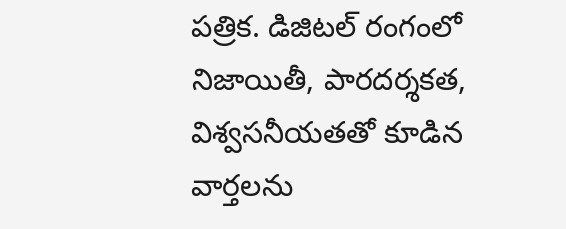పత్రిక. డిజిటల్ రంగంలో నిజాయితీ, పారదర్శకత, విశ్వసనీయతతో కూడిన వార్తలను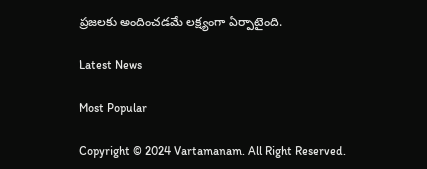ప్రజలకు అందించడమే లక్ష్యంగా ఏర్పాటైంది.

Latest News

Most Popular

Copyright © 2024 Vartamanam. All Right Reserved.